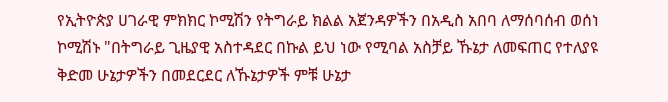የኢትዮጵያ ሀገራዊ ምክክር ኮሚሽን የትግራይ ክልል አጀንዳዎችን በአዲስ አበባ ለማሰባሰብ ወሰነ
ኮሚሽኑ "በትግራይ ጊዜያዊ አስተዳደር በኩል ይህ ነው የሚባል አስቻይ ኹኔታ ለመፍጠር የተለያዩ ቅድመ ሁኔታዎችን በመደርደር ለኹኔታዎች ምቹ ሁኔታ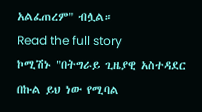አልፈጠረም" ብሏል።
Read the full story
ኮሚሽኑ "በትግራይ ጊዜያዊ አስተዳደር በኩል ይህ ነው የሚባል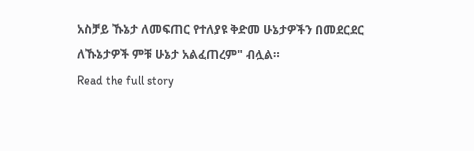አስቻይ ኹኔታ ለመፍጠር የተለያዩ ቅድመ ሁኔታዎችን በመደርደር ለኹኔታዎች ምቹ ሁኔታ አልፈጠረም" ብሏል።
Read the full story